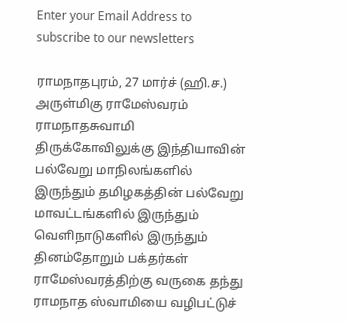Enter your Email Address to subscribe to our newsletters

ராமநாதபுரம், 27 மார்ச் (ஹி.ச.)
அருள்மிகு ராமேஸ்வரம் ராமநாதசுவாமி திருக்கோவிலுக்கு இந்தியாவின் பல்வேறு மாநிலங்களில் இருந்தும் தமிழகத்தின் பல்வேறு மாவட்டங்களில் இருந்தும் வெளிநாடுகளில் இருந்தும் தினம்தோறும் பக்தர்கள் ராமேஸ்வரத்திற்கு வருகை தந்து ராமநாத ஸ்வாமியை வழிபட்டுச்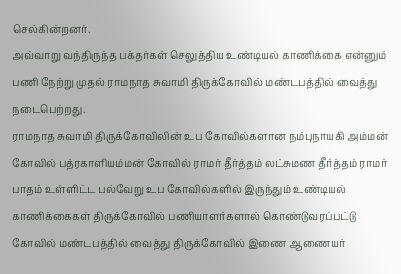செல்கின்றனர்.
அவ்வாறு வந்திருந்த பக்தர்கள் செலுத்திய உண்டியல் காணிக்கை என்னும் பணி நேற்று முதல் ராமநாத சுவாமி திருக்கோவில் மண்டபத்தில் வைத்து நடைபெற்றது.
ராமநாத சுவாமி திருக்கோவிலின் உப கோவில்களான நம்புநாயகி அம்மன் கோவில் பத்ரகாளியம்மன் கோவில் ராமர் தீர்த்தம் லட்சுமண தீர்த்தம் ராமர் பாதம் உள்ளிட்ட பல்வேறு உப கோவில்களில் இருந்தும் உண்டியல் காணிக்கைகள் திருக்கோவில் பணியாளர்களால் கொண்டுவரப்பட்டு கோவில் மண்டபத்தில் வைத்து திருக்கோவில் இணை ஆணையர்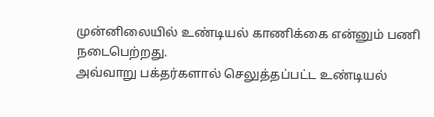முன்னிலையில் உண்டியல் காணிக்கை என்னும் பணி நடைபெற்றது.
அவ்வாறு பக்தர்களால் செலுத்தப்பட்ட உண்டியல்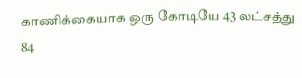காணிக்கையாக ஒரு கோடியே 43 லட்சத்து 84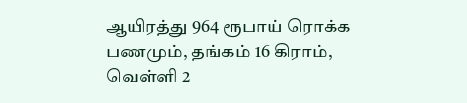ஆயிரத்து 964 ரூபாய் ரொக்க பணமும், தங்கம் 16 கிராம், வெள்ளி 2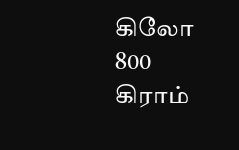கிலோ 800 கிராம்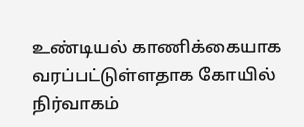உண்டியல் காணிக்கையாக வரப்பட்டுள்ளதாக கோயில் நிர்வாகம்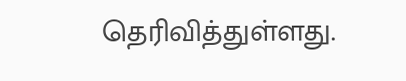தெரிவித்துள்ளது.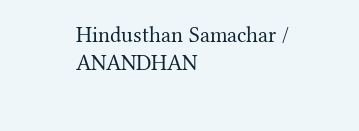Hindusthan Samachar / ANANDHAN